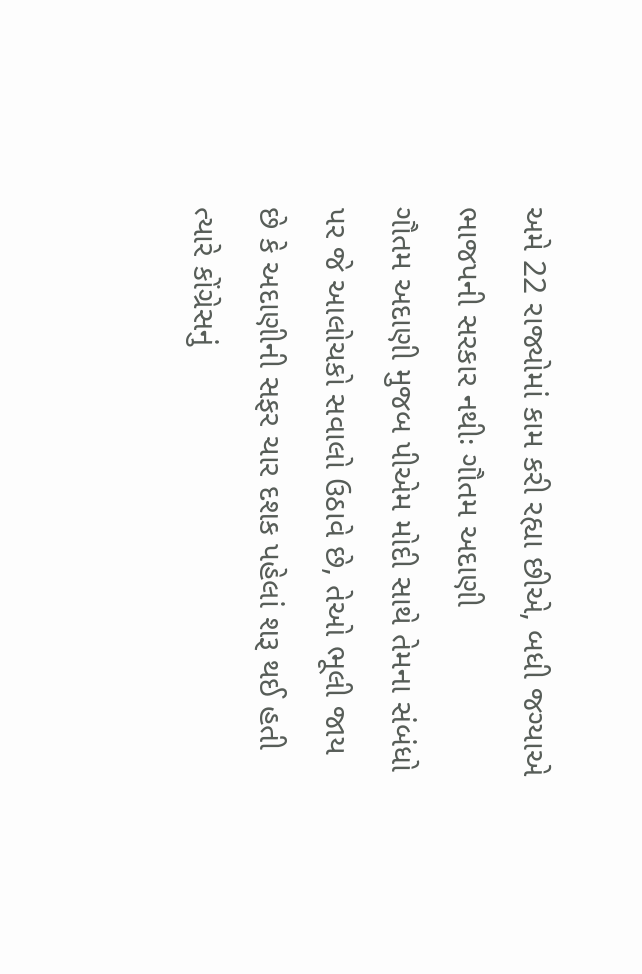અમે 22 રાજ્યોમાં કામ કરી રહ્યા છીએ, બધી જગ્યાએ ભાજપની સરકાર નથીઃ ગૌતમ અદાણી
ગૌતમ અદાણી મુજબ પીએમ મોદી સાથે તેમના સંબંધો પર જે આલોચકો સવાલો ઉઠાવે છે, તેઓ ભૂલી જાય છે કે અદાણીની સફર ચાર દશક પહેલાં શરૂ થઈ હતી ત્યારે કોંગ્રેસનું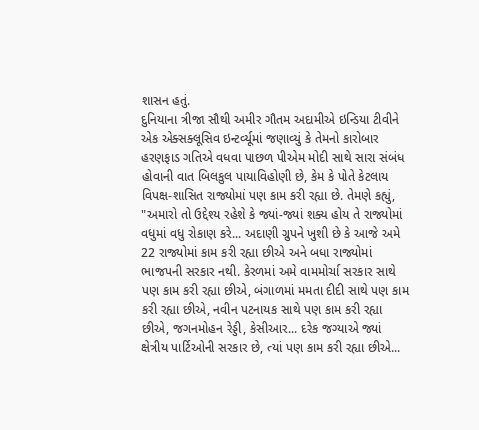શાસન હતું.
દુનિયાના ત્રીજા સૌથી અમીર ગૌતમ અદામીએ ઇન્ડિયા ટીવીને એક એક્સક્લૂસિવ ઇન્ટર્વ્યૂમાં જણાવ્યું કે તેમનો કારોબાર હરણફાડ ગતિએ વધવા પાછળ પીએમ મોદી સાથે સારા સંબંધ હોવાની વાત બિલકુલ પાયાવિહોણી છે, કેમ કે પોતે કેટલાય વિપક્ષ-શાસિત રાજ્યોમાં પણ કામ કરી રહ્યા છે. તેમણે કહ્યું, "અમારો તો ઉદ્દેશ્ય રહેશે કે જ્યાં-જ્યાં શક્ય હોય તે રાજ્યોમાં વધુમાં વધુ રોકાણ કરે... અદાણી ગ્રુપને ખુશી છે કે આજે અમે 22 રાજ્યોમાં કામ કરી રહ્યા છીએ અને બધા રાજ્યોમાં ભાજપની સરકાર નથી. કેરળમાં અમે વામમોર્ચા સરકાર સાથે પણ કામ કરી રહ્યા છીએ, બંગાળમાં મમતા દીદી સાથે પણ કામ કરી રહ્યા છીએ, નવીન પટનાયક સાથે પણ કામ કરી રહ્યા છીએ, જગનમોહન રેડ્ડી, કેસીઆર... દરેક જગ્યાએ જ્યાં ક્ષેત્રીય પાર્ટિઓની સરકાર છે, ત્યાં પણ કામ કરી રહ્યા છીએ...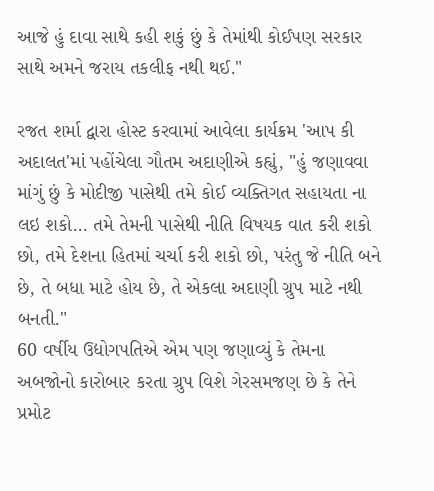આજે હું દાવા સાથે કહી શકું છું કે તેમાંથી કોઈપણ સરકાર સાથે અમને જરાય તકલીફ નથી થઈ."

રજત શર્મા દ્વારા હોસ્ટ કરવામાં આવેલા કાર્યક્રમ 'આપ કી અદાલત'માં પહોંચેલા ગૌતમ અદાણીએ કહ્યું, "હું જણાવવા માંગું છું કે મોદીજી પાસેથી તમે કોઈ વ્યક્તિગત સહાયતા ના લઇ શકો... તમે તેમની પાસેથી નીતિ વિષયક વાત કરી શકો છો, તમે દેશના હિતમાં ચર્ચા કરી શકો છો, પરંતુ જે નીતિ બને છે, તે બધા માટે હોય છે, તે એકલા અદાણી ગ્રુપ માટે નથી બનતી."
60 વર્ષીય ઉદ્યોગપતિએ એમ પણ જણાવ્યું કે તેમના અબજોનો કારોબાર કરતા ગ્રુપ વિશે ગેરસમજણ છે કે તેને પ્રમોટ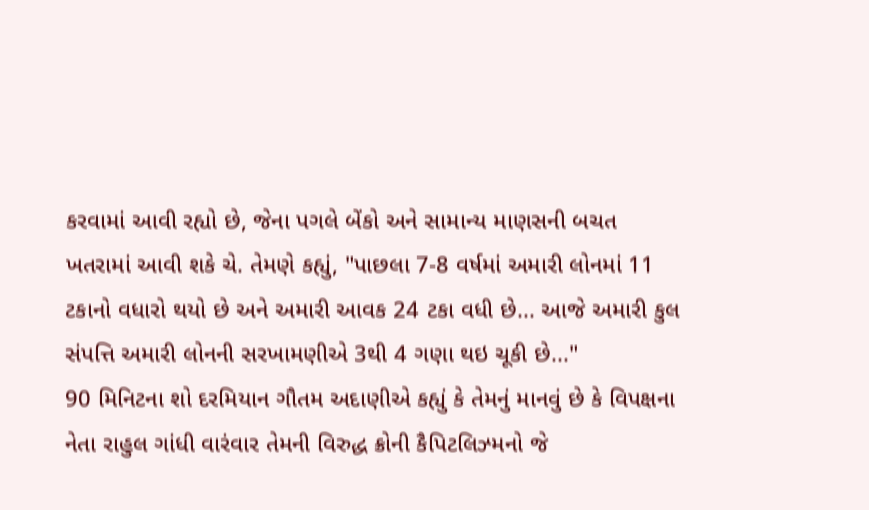કરવામાં આવી રહ્યો છે, જેના પગલે બેંકો અને સામાન્ય માણસની બચત ખતરામાં આવી શકે ચે. તેમણે કહ્યું, "પાછલા 7-8 વર્ષમાં અમારી લોનમાં 11 ટકાનો વધારો થયો છે અને અમારી આવક 24 ટકા વધી છે... આજે અમારી કુલ સંપત્તિ અમારી લોનની સરખામણીએ 3થી 4 ગણા થઇ ચૂકી છે..."
90 મિનિટના શો દરમિયાન ગૌતમ અદાણીએ કહ્યું કે તેમનું માનવું છે કે વિપક્ષના નેતા રાહુલ ગાંધી વારંવાર તેમની વિરુદ્ધ ક્રોની કૈપિટલિઝ્મનો જે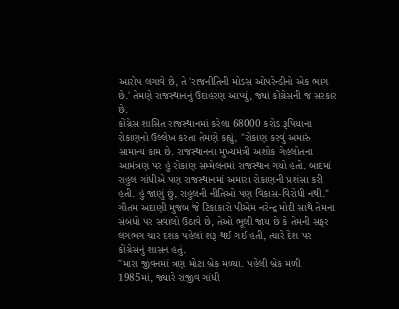આરોપ લગાવે છે, તે 'રાજનીતિની મોડસ ઓપરેન્ડીનો એક ભાગ છે.' તેમણે રાજસ્થાનનું ઉદાહરણ આપ્યું, જ્યાં કોંગ્રેસની જ સરકાર છે.
કોંગ્રેસ શાસિત રાજસ્થાનમાં કરેલા 68000 કરોડ રૂપિયાના રોકાણનો ઉલ્લેખ કરતા તેમણે કહ્યું, "રોકાણ કરવું અમારું સામાન્ય કામ છે. રાજસ્થાનના મુખ્યમંત્રી અશોક ગેહલોતના આમંત્રણ પર હું રોકાણ સમ્મેલનમાં રાજસ્થાન ગયો હતો. બાદમાં રાહુલ ગાંધીએ પણ રાજસ્થાનમાં અમારા રોકાણની પ્રશંસા કરી હતી. હું જાણું છું, રાહુલની નીતિઓ પણ વિકાસ-વિરોધી નથી."
ગૌતમ અદાણી મુજબ જે ટિકાકારો પીએમ નરેન્દ્ર મોદી સાથે તેમના સંબંધો પર સવાલો ઉઠાવે છે, તેઓ ભૂલી જાય છે કે તેમની સફર લગભગ ચાર દશક પહેલાં શરૂ થઈ ગઈ હતી, ત્યારે દેશ પર કોંગ્રેસનું શાસન હતું.
"મારા જીવનમાં ત્રણ મોટા બ્રેક મળ્યા. પહેલી બ્રેક મળી 1985માં, જ્યારે રાજીવ ગાંધી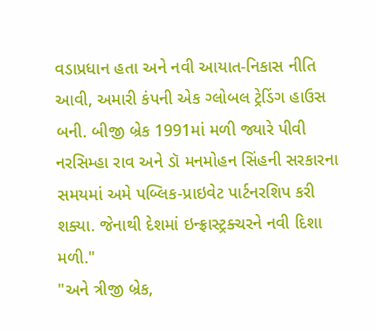વડાપ્રધાન હતા અને નવી આયાત-નિકાસ નીતિ આવી, અમારી કંપની એક ગ્લોબલ ટ્રેડિંગ હાઉસ બની. બીજી બ્રેક 1991માં મળી જ્યારે પીવી નરસિમ્હા રાવ અને ડૉ મનમોહન સિંહની સરકારના સમયમાં અમે પબ્લિક-પ્રાઇવેટ પાર્ટનરશિપ કરી શક્યા. જેનાથી દેશમાં ઇન્ફ્રાસ્ટ્રક્ચરને નવી દિશા મળી."
"અને ત્રીજી બ્રેક,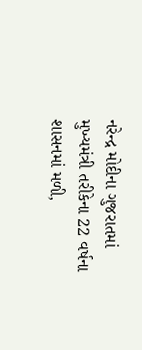નરેન્દ્ર મોદીના ગુજરાતમાં મુખ્યમંત્રી તરીકેના 22 વર્ષના શાસનમાં મળી,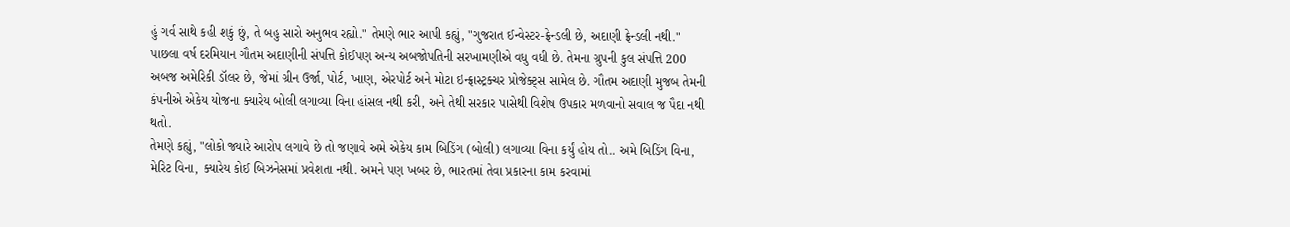હું ગર્વ સાથે કહી શકું છું, તે બહુ સારો અનુભવ રહ્યો." તેમણે ભાર આપી કહ્યું, "ગુજરાત ઈન્વેસ્ટર-ફ્રેન્ડલી છે, અદાણી ફ્રેન્ડલી નથી."
પાછલા વર્ષ દરમિયાન ગૌતમ અદાણીની સંપત્તિ કોઈપણ અન્ય અબજોપતિની સરખામણીએ વધુ વધી છે. તેમના ગ્રુપની કુલ સંપત્તિ 200 અબજ અમેરિકી ડૉલર છે, જેમાં ગ્રીન ઉર્જા, પોર્ટ, ખાણ, એરપોર્ટ અને મોટા ઇન્ફ્રાસ્ટ્રક્ચર પ્રોજેક્ટ્સ સામેલ છે. ગૌતમ અદાણી મુજબ તેમની કંપનીએ એકેય યોજના ક્યારેય બોલી લગાવ્યા વિના હાંસલ નથી કરી, અને તેથી સરકાર પાસેથી વિશેષ ઉપકાર મળવાનો સવાલ જ પૈદા નથી થતો.
તેમણે કહ્યું, "લોકો જ્યારે આરોપ લગાવે છે તો જણાવે અમે એકેય કામ બિડિંગ (બોલી) લગાવ્યા વિના કર્યું હોય તો.. અમે બિડિંગ વિના, મેરિટ વિના, ક્યારેય કોઈ બિઝનેસમાં પ્રવેશતા નથી. અમને પણ ખબર છે, ભારતમાં તેવા પ્રકારના કામ કરવામાં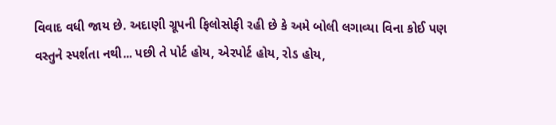વિવાદ વધી જાય છે. અદાણી ગ્રૂપની ફિલોસોફી રહી છે કે અમે બોલી લગાવ્યા વિના કોઈ પણ વસ્તુને સ્પર્શતા નથી... પછી તે પોર્ટ હોય, એરપોર્ટ હોય, રોડ હોય,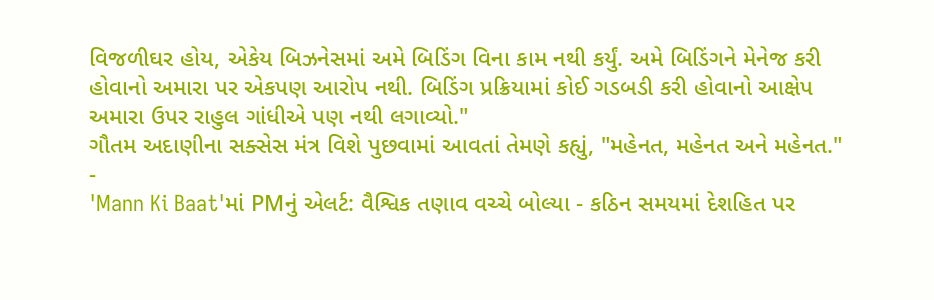વિજળીઘર હોય, એકેય બિઝનેસમાં અમે બિડિંગ વિના કામ નથી કર્યું. અમે બિડિંગને મેનેજ કરી હોવાનો અમારા પર એકપણ આરોપ નથી. બિડિંગ પ્રક્રિયામાં કોઈ ગડબડી કરી હોવાનો આક્ષેપ અમારા ઉપર રાહુલ ગાંધીએ પણ નથી લગાવ્યો."
ગૌતમ અદાણીના સક્સેસ મંત્ર વિશે પુછવામાં આવતાં તેમણે કહ્યું, "મહેનત, મહેનત અને મહેનત."
-
'Mann Ki Baat'માં PMનું એલર્ટ: વૈશ્વિક તણાવ વચ્ચે બોલ્યા - કઠિન સમયમાં દેશહિત પર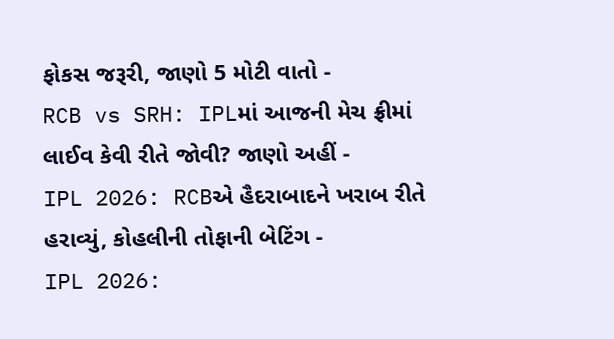ફોકસ જરૂરી, જાણો 5 મોટી વાતો -
RCB vs SRH: IPLમાં આજની મેચ ફ્રીમાં લાઈવ કેવી રીતે જોવી? જાણો અહીં -
IPL 2026: RCBએ હૈદરાબાદને ખરાબ રીતે હરાવ્યું, કોહલીની તોફાની બેટિંગ -
IPL 2026: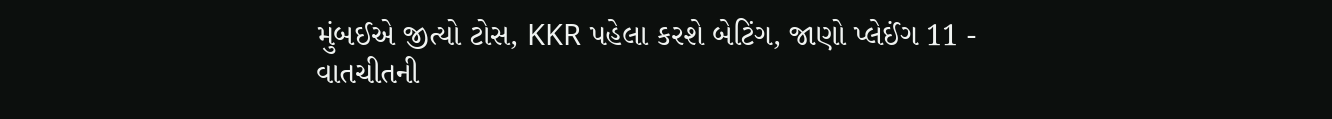મુંબઈએ જીત્યો ટોસ, KKR પહેલા કરશે બેટિંગ, જાણો પ્લેઈંગ 11 -
વાતચીતની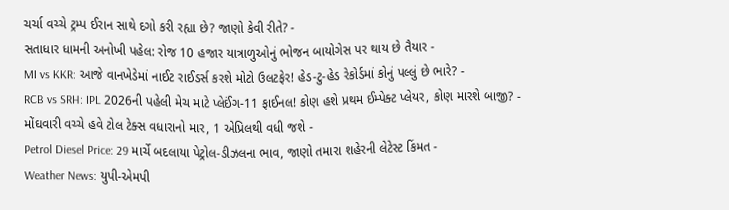ચર્ચા વચ્ચે ટ્રમ્પ ઈરાન સાથે દગો કરી રહ્યા છે? જાણો કેવી રીતે? -
સતાધાર ધામની અનોખી પહેલ: રોજ 10 હજાર યાત્રાળુઓનું ભોજન બાયોગેસ પર થાય છે તૈયાર -
MI vs KKR: આજે વાનખેડેમાં નાઈટ રાઈડર્સ કરશે મોટો ઉલટફેર! હેડ-ટુ-હેડ રેકોર્ડમાં કોનું પલ્લું છે ભારે? -
RCB vs SRH: IPL 2026ની પહેલી મેચ માટે પ્લેઈંગ-11 ફાઈનલ! કોણ હશે પ્રથમ ઈમ્પેક્ટ પ્લેયર, કોણ મારશે બાજી? -
મોંઘવારી વચ્ચે હવે ટોલ ટેક્સ વધારાનો માર, 1 એપ્રિલથી વધી જશે -
Petrol Diesel Price: 29 માર્ચે બદલાયા પેટ્રોલ-ડીઝલના ભાવ, જાણો તમારા શહેરની લેટેસ્ટ કિંમત -
Weather News: યુપી-એમપી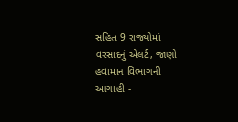સહિત 9 રાજ્યોમાં વરસાદનું એલર્ટ, જાણો હવામાન વિભાગની આગાહી -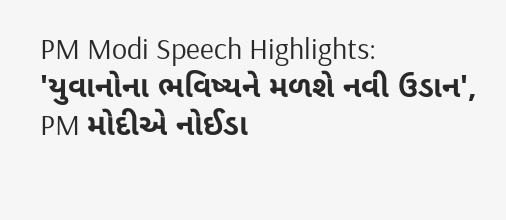PM Modi Speech Highlights: 'યુવાનોના ભવિષ્યને મળશે નવી ઉડાન', PM મોદીએ નોઈડા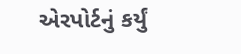એરપોર્ટનું કર્યું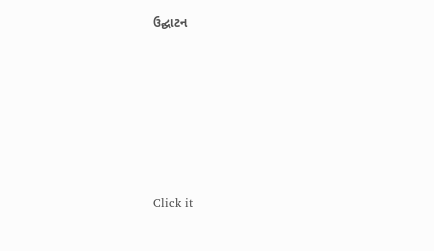ઉદ્ઘાટન






Click it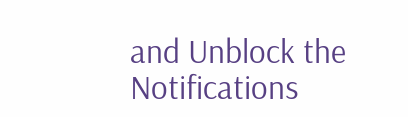and Unblock the Notifications